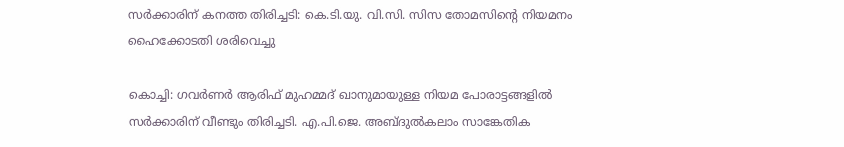സര്‍ക്കാരിന് കനത്ത തിരിച്ചടി: കെ.ടി.യു. വി.സി. സിസ തോമസിന്റെ നിയമനം ഹൈക്കോടതി ശരിവെച്ചു

കൊച്ചി: ഗവര്‍ണര്‍ ആരിഫ് മുഹമ്മദ് ഖാനുമായുള്ള നിയമ പോരാട്ടങ്ങളില്‍ സര്‍ക്കാരിന് വീണ്ടും തിരിച്ചടി. എ.പി.ജെ. അബ്ദുല്‍കലാം സാങ്കേതിക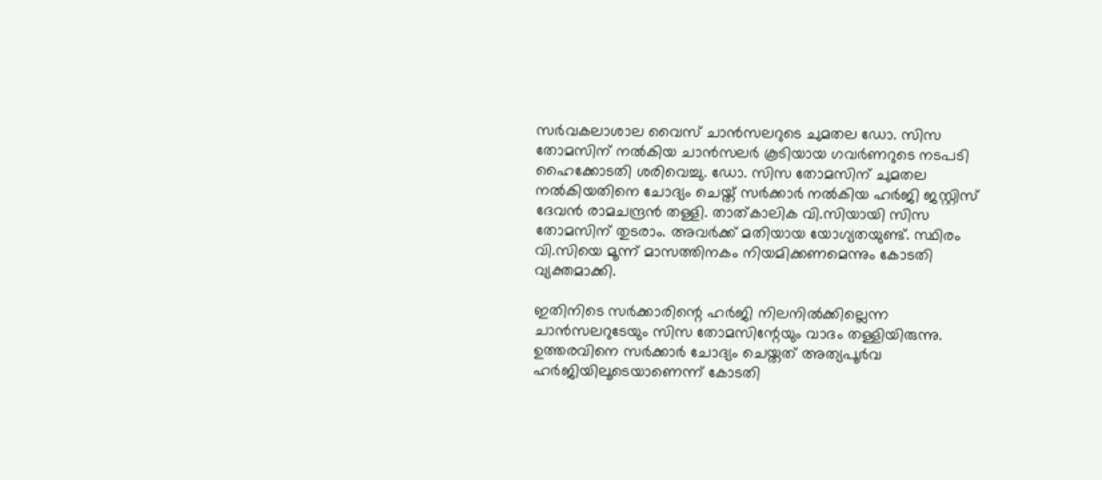സര്‍വകലാശാല വൈസ് ചാന്‍സലറുടെ ചുമതല ഡോ. സിസ തോമസിന് നല്‍കിയ ചാന്‍സലര്‍ കൂടിയായ ഗവര്‍ണറുടെ നടപടി ഹൈക്കോടതി ശരിവെച്ചു. ഡോ. സിസ തോമസിന് ചുമതല നല്‍കിയതിനെ ചോദ്യം ചെയ്ത് സര്‍ക്കാര്‍ നല്‍കിയ ഹര്‍ജി ജസ്റ്റിസ് ദേവന്‍ രാമചന്ദ്രന്‍ തള്ളി. താത്കാലിക വി.സിയായി സിസ തോമസിന് തുടരാം. അവര്‍ക്ക് മതിയായ യോഗ്യതയുണ്ട്. സ്ഥിരം വി.സിയെ മൂന്ന് മാസത്തിനകം നിയമിക്കണമെന്നും കോടതി വ്യക്തമാക്കി.

ഇതിനിടെ സര്‍ക്കാരിന്റെ ഹര്‍ജി നിലനില്‍ക്കില്ലെന്ന ചാന്‍സലറുടേയും സിസ തോമസിന്റേയും വാദം തള്ളിയിരുന്നു. ഉത്തരവിനെ സര്‍ക്കാര്‍ ചോദ്യം ചെയ്തത് അത്യപൂര്‍വ ഹര്‍ജിയിലൂടെയാണെന്ന് കോടതി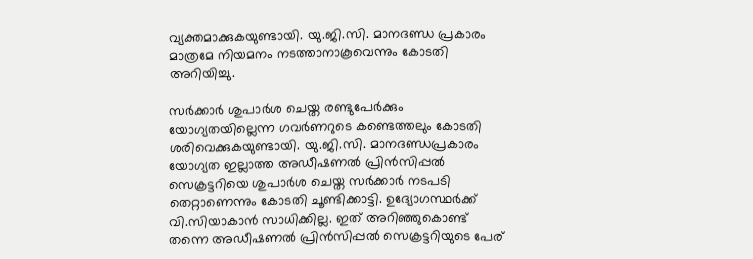വ്യക്തമാക്കുകയുണ്ടായി. യു.ജി.സി. മാനദണ്ഡ പ്രകാരം മാത്രമേ നിയമനം നടത്താനാകൂവെന്നും കോടതി അറിയിച്ചു.

സര്‍ക്കാര്‍ ശുപാര്‍ശ ചെയ്ത രണ്ടുപേര്‍ക്കും യോഗ്യതയില്ലെന്ന ഗവര്‍ണറുടെ കണ്ടെത്തലും കോടതി ശരിവെക്കുകയുണ്ടായി. യു.ജി.സി. മാനദണ്ഡപ്രകാരം യോഗ്യത ഇല്ലാത്ത അഡീഷണല്‍ പ്രിന്‍സിപ്പല്‍ സെക്രട്ടറിയെ ശുപാര്‍ശ ചെയ്ത സര്‍ക്കാര്‍ നടപടി തെറ്റാണെന്നും കോടതി ചൂണ്ടിക്കാട്ടി. ഉദ്യോഗസ്ഥര്‍ക്ക് വി.സിയാകാന്‍ സാധിക്കില്ല. ഇത് അറിഞ്ഞുകൊണ്ട് തന്നെ അഡീഷണല്‍ പ്രിന്‍സിപ്പല്‍ സെക്രട്ടറിയുടെ പേര്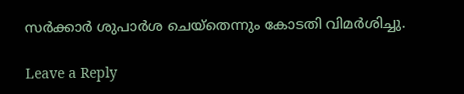സര്‍ക്കാര്‍ ശുപാര്‍ശ ചെയ്‌തെന്നും കോടതി വിമര്‍ശിച്ചു.

Leave a Reply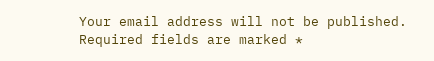Your email address will not be published. Required fields are marked *